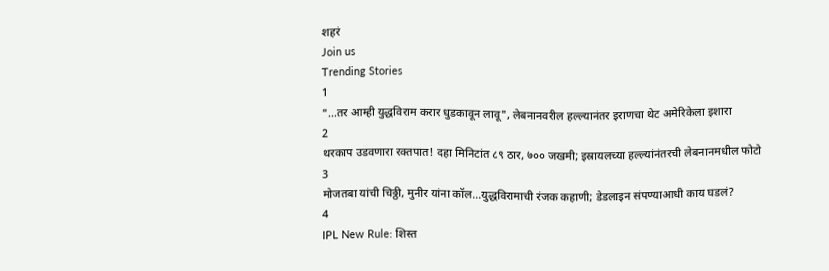शहरं
Join us
Trending Stories
1
"...तर आम्ही युद्धविराम करार धुडकावून लावू", लेबनानवरील हल्ल्यानंतर इराणचा थेट अमेरिकेला इशारा
2
थरकाप उडवणारा रक्तपात! दहा मिनिटांत ८९ ठार, ७०० जखमी; इस्रायलच्या हल्ल्यांनंतरची लेबनानमधील फोटो
3
मोजतबा यांची चिठ्ठी, मुनीर यांना कॉल...युद्धविरामाची रंजक कहाणी; डेडलाइन संपण्याआधी काय घडलं?
4
IPL New Rule: शिस्त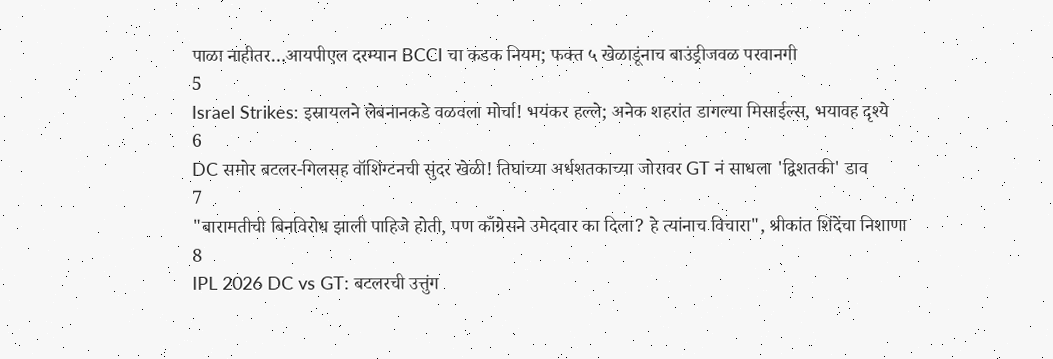पाळा नाहीतर…आयपीएल दरम्यान BCCI चा कडक नियम; फक्त ५ खेळाडूंनाच बाउंड्रीजवळ परवानगी
5
Israel Strikes: इस्रायलने लेबनानकडे वळवला मोर्चा! भयंकर हल्ले; अनेक शहरांत डागल्या मिसाईल्स, भयावह दृश्ये
6
DC समोर बटलर-गिलसह वॉशिंग्टनची सुंदर खेळी! तिघांच्या अर्धशतकाच्या जोरावर GT नं साधला 'द्विशतकी' डाव
7
"बारामतीची बिनविरोध झाली पाहिजे होती, पण काँग्रेसने उमेदवार का दिला? हे त्यांनाच विचारा", श्रीकांत शिंदेंचा निशाणा
8
IPL 2026 DC vs GT: बटलरची उत्तुंग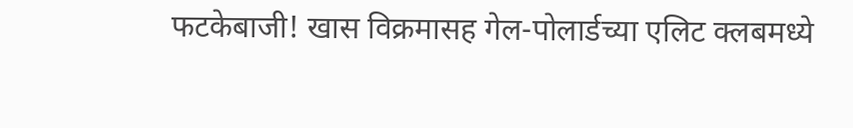फटकेबाजी! खास विक्रमासह गेल-पोलार्डच्या एलिट क्लबमध्ये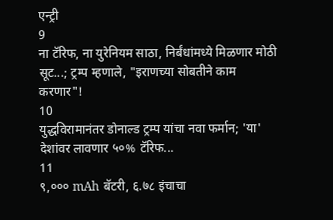एन्ट्री
9
ना टॅरिफ, ना युरेनियम साठा, निर्बंधांमध्ये मिळणार मोठी सूट...; ट्रम्प म्हणाले, "इराणच्या सोबतीने काम करणार"!
10
युद्धविरामानंतर डोनाल्ड ट्रम्प यांचा नवा फर्मान; 'या' देशांवर लावणार ५०% टॅरिफ...
11
९,००० mAh बॅटरी, ६.७८ इंचाचा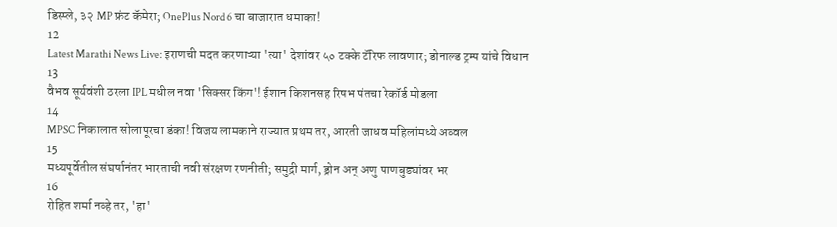डिस्प्ले, ३२ MP फ्रंट कॅमेरा; OnePlus Nord 6 चा बाजारात धमाका!
12
Latest Marathi News Live: इराणची मदत करणाऱ्या 'त्या' देशांवर ५० टक्के टॅरिफ लावणार; डोनाल्ड ट्रम्प यांचे विधान
13
वैभव सूर्यवंशी ठरला IPL मधील नवा 'सिक्सर किंग'! ईशान किशनसह रिषभ पंतचा रेकॉर्ड मोडला
14
MPSC निकालात सोलापूरचा डंका! विजय लामकाने राज्यात प्रथम तर, आरती जाधव महिलांमध्ये अव्वल
15
मध्यपूर्वेतील संघर्षानंतर भारताची नवी संरक्षण रणनीती; समुद्री मार्ग, ड्रोन अन् अणु पाणबुड्यांवर भर
16
रोहित शर्मा नव्हे तर, 'हा'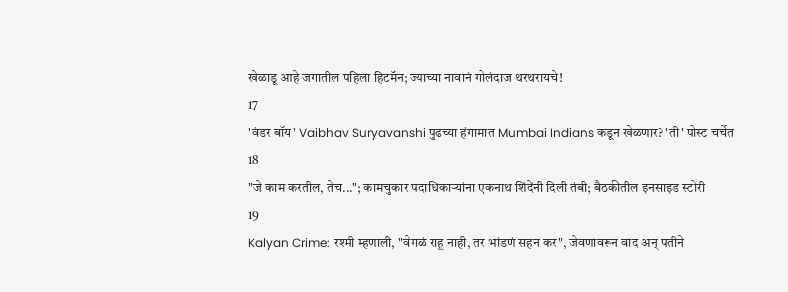खेळाडू आहे जगातील पहिला हिटमॅन; ज्याच्या नावानं गोलंदाज थरथरायचे!
17
'वंडर बॉय' Vaibhav Suryavanshi पुढच्या हंगामात Mumbai Indians कडून खेळणार? 'ती' पोस्ट चर्चेत
18
"जे काम करतील, तेच..."; कामचुकार पदाधिकाऱ्यांना एकनाथ शिंदेंनी दिली तंबी; बैठकीतील इनसाइड स्टोरी
19
Kalyan Crime: रश्मी म्हणाली, "वेगळं राहू नाही, तर भांडणं सहन कर", जेवणावरून वाद अन् पतीने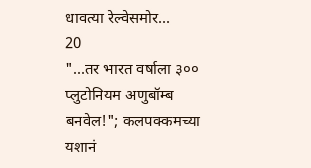धावत्या रेल्वेसमोर...
20
"...तर भारत वर्षाला ३०० प्लुटोनियम अणुबॉम्ब बनवेल!"; कलपक्कमच्या यशानं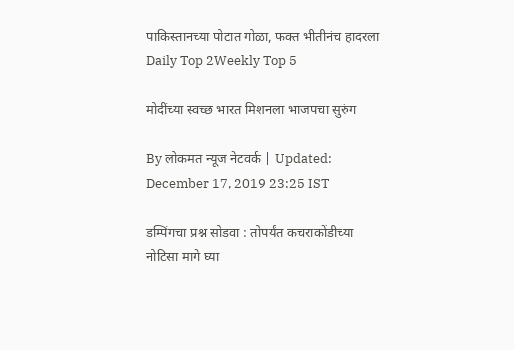पाकिस्तानच्या पोटात गोळा, फक्त भीतीनंच हादरला
Daily Top 2Weekly Top 5

मोदींच्या स्वच्छ भारत मिशनला भाजपचा सुरुंग

By लोकमत न्यूज नेटवर्क | Updated: December 17, 2019 23:25 IST

डम्पिंगचा प्रश्न सोडवा : तोपर्यंत कचराकोंडीच्या नोटिसा मागे घ्या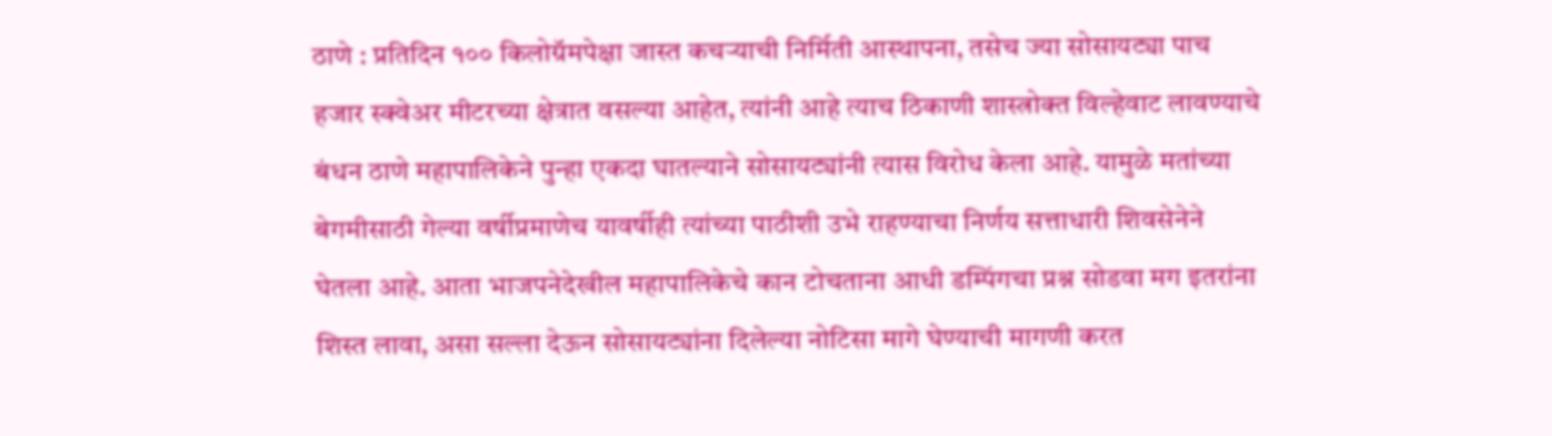ठाणे : प्रतिदिन १०० किलोग्रॅमपेक्षा जास्त कचऱ्याची निर्मिती आस्थापना, तसेच ज्या सोसायट्या पाच हजार स्क्वेअर मीटरच्या क्षेत्रात वसल्या आहेत, त्यांनी आहे त्याच ठिकाणी शास्त्रोक्त विल्हेवाट लावण्याचे बंधन ठाणे महापालिकेने पुन्हा एकदा घातल्याने सोसायट्यांनी त्यास विरोध केला आहे. यामुळे मतांच्या बेगमीसाठी गेल्या वर्षीप्रमाणेच यावर्षीही त्यांच्या पाठीशी उभे राहण्याचा निर्णय सत्ताधारी शिवसेनेने घेतला आहे. आता भाजपनेदेखील महापालिकेचे कान टोचताना आधी डम्पिंगचा प्रश्न सोडवा मग इतरांना शिस्त लावा, असा सल्ला देऊन सोसायट्यांना दिलेल्या नोटिसा मागे घेण्याची मागणी करत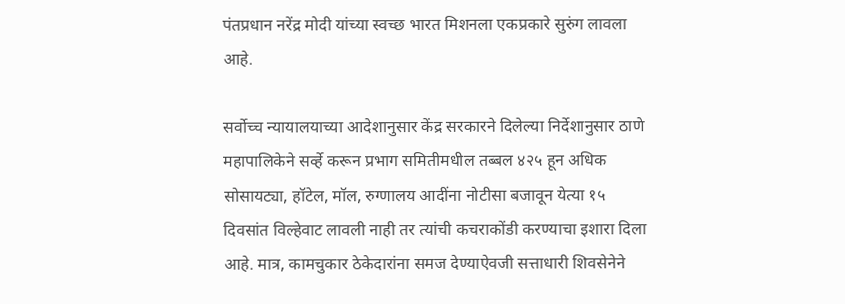पंतप्रधान नरेंद्र मोदी यांच्या स्वच्छ भारत मिशनला एकप्रकारे सुरुंग लावला आहे.

सर्वोच्च न्यायालयाच्या आदेशानुसार केंद्र सरकारने दिलेल्या निर्देशानुसार ठाणे महापालिकेने सर्व्हे करून प्रभाग समितीमधील तब्बल ४२५ हून अधिक सोसायट्या, हॉटेल, मॉल, रुग्णालय आदींना नोटीसा बजावून येत्या १५ दिवसांत विल्हेवाट लावली नाही तर त्यांची कचराकोंडी करण्याचा इशारा दिला आहे. मात्र, कामचुकार ठेकेदारांना समज देण्याऐवजी सत्ताधारी शिवसेनेने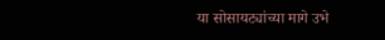या सोसायट्यांच्या मागे उभे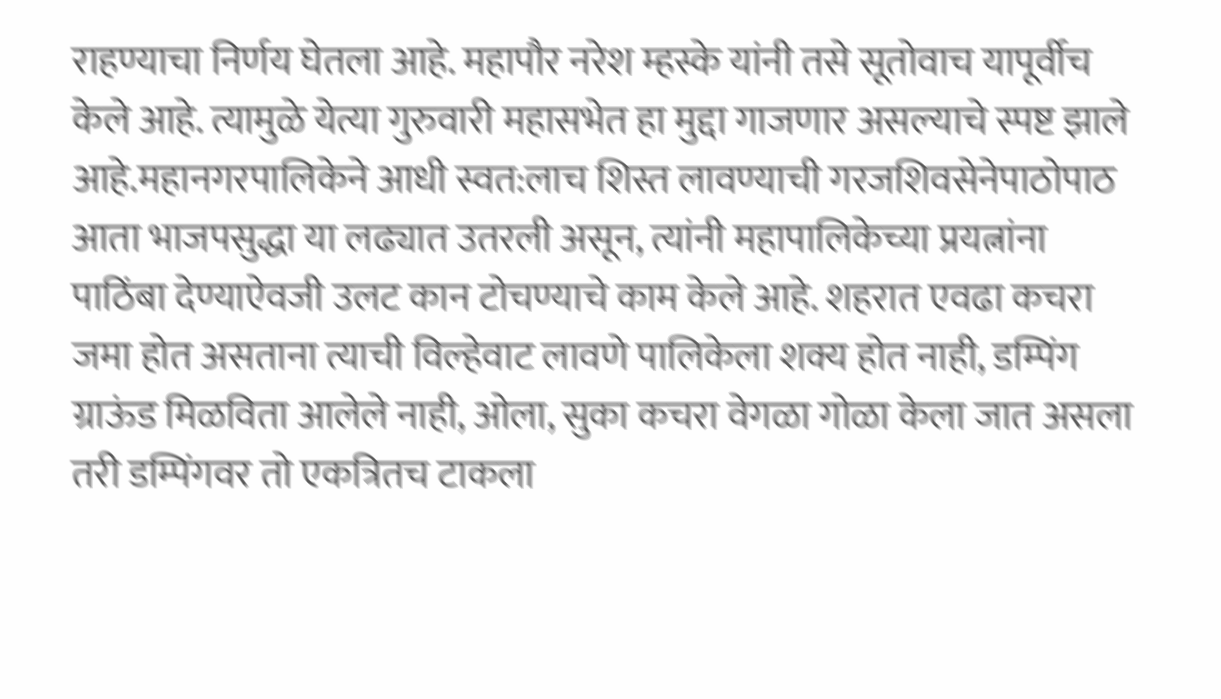राहण्याचा निर्णय घेतला आहे. महापौर नरेश म्हस्के यांनी तसे सूतोवाच यापूर्वीच केले आहे. त्यामुळे येत्या गुरुवारी महासभेत हा मुद्दा गाजणार असल्याचे स्पष्ट झाले आहे.महानगरपालिकेने आधी स्वत:लाच शिस्त लावण्याची गरजशिवसेनेपाठोपाठ आता भाजपसुद्धा या लढ्यात उतरली असून, त्यांनी महापालिकेच्या प्रयत्नांना पाठिंबा देण्याऐवजी उलट कान टोचण्याचे काम केले आहे. शहरात एवढा कचरा जमा होत असताना त्याची विल्हेवाट लावणे पालिकेला शक्य होत नाही, डम्पिंग ग्राऊंड मिळविता आलेले नाही, ओला, सुका कचरा वेगळा गोळा केला जात असला तरी डम्पिंगवर तो एकत्रितच टाकला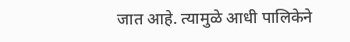जात आहे. त्यामुळे आधी पालिकेने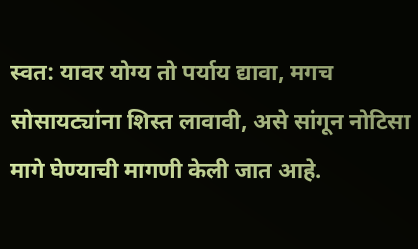स्वत: यावर योग्य तो पर्याय द्यावा, मगच सोसायट्यांना शिस्त लावावी, असे सांगून नोटिसा मागे घेण्याची मागणी केली जात आहे.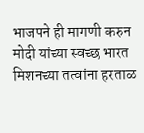भाजपने ही मागणी करुन मोदी यांच्या स्वच्छ भारत मिशनच्या तत्वांना हरताळ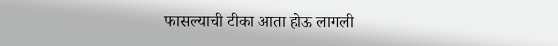फासल्याची टीका आता होऊ लागली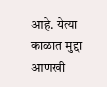आहे. येत्या काळात मुद्दा आणखी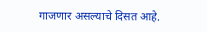गाजणार असल्याचे दिसत आहे.